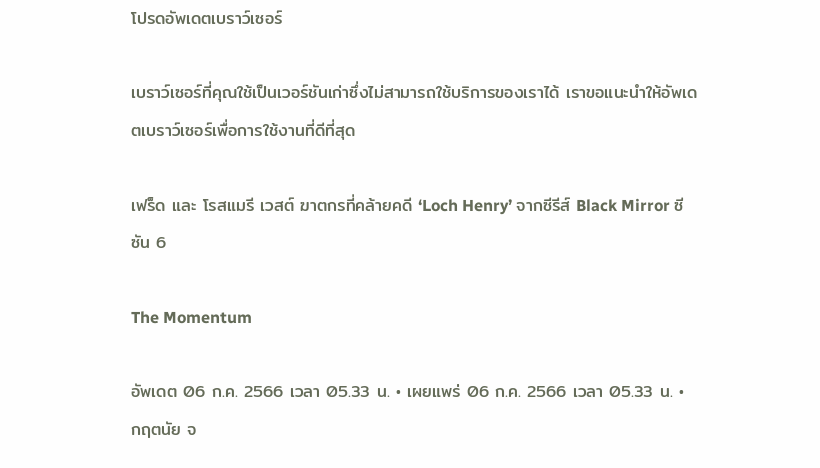โปรดอัพเดตเบราว์เซอร์

เบราว์เซอร์ที่คุณใช้เป็นเวอร์ชันเก่าซึ่งไม่สามารถใช้บริการของเราได้ เราขอแนะนำให้อัพเดตเบราว์เซอร์เพื่อการใช้งานที่ดีที่สุด

เฟร็ด และ โรสแมรี เวสต์ ฆาตกรที่คล้ายคดี ‘Loch Henry’ จากซีรีส์ Black Mirror ซีซัน 6

The Momentum

อัพเดต 06 ก.ค. 2566 เวลา 05.33 น. • เผยแพร่ 06 ก.ค. 2566 เวลา 05.33 น. • กฤตนัย จ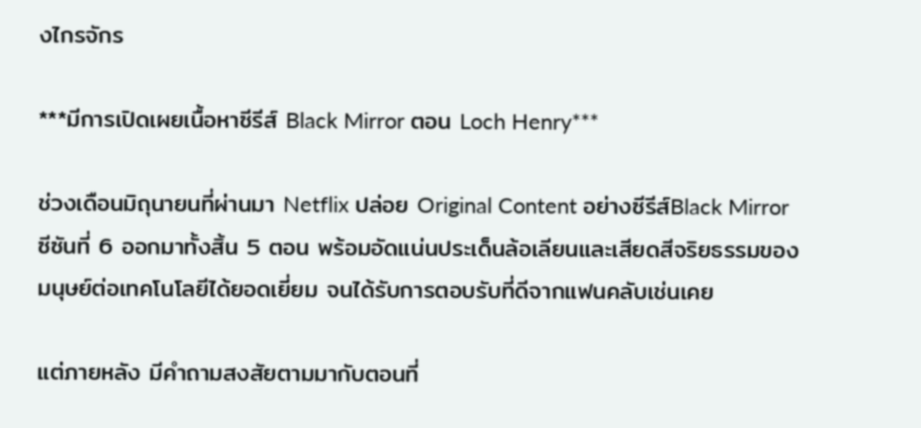งไกรจักร

***มีการเปิดเผยเนื้อหาซีรีส์ Black Mirror ตอน Loch Henry***

ช่วงเดือนมิถุนายนที่ผ่านมา Netflix ปล่อย Original Content อย่างซีรีส์Black Mirrorซีซันที่ 6 ออกมาทั้งสิ้น 5 ตอน พร้อมอัดแน่นประเด็นล้อเลียนและเสียดสีจริยธรรมของมนุษย์ต่อเทคโนโลยีได้ยอดเยี่ยม จนได้รับการตอบรับที่ดีจากแฟนคลับเช่นเคย

แต่ภายหลัง มีคำถามสงสัยตามมากับตอนที่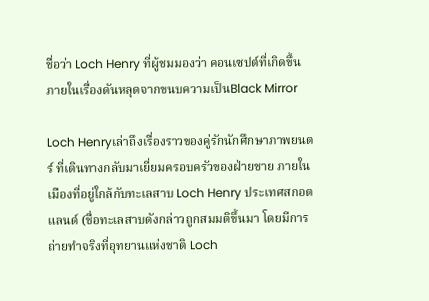ชื่อว่า Loch Henry ที่ผู้ชมมองว่า คอนเซปต์ที่เกิดขึ้นภายในเรื่องดันหลุดจากขนบความเป็นBlack Mirror

Loch Henryเล่าถึงเรื่องราวของคู่รักนักศึกษาภาพยนตร์ ที่เดินทางกลับมาเยี่ยมครอบครัวของฝ่ายชาย ภายในเมืองที่อยู่ใกล้กับทะเลสาบ Loch Henry ประเทศสกอตแลนด์ (ชื่อทะเลสาบดังกล่าวถูกสมมติขึ้นมา โดยมีการถ่ายทำจริงที่อุทยานแห่งชาติ Loch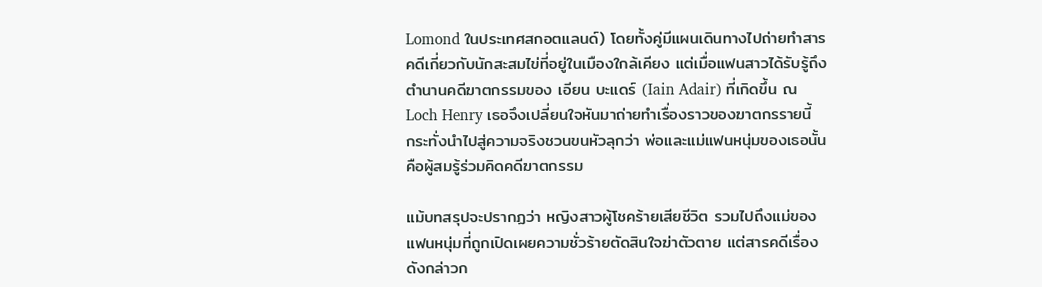Lomond ในประเทศสกอตแลนด์) โดยทั้งคู่มีแผนเดินทางไปถ่ายทำสารคดีเกี่ยวกับนักสะสมไข่ที่อยู่ในเมืองใกล้เคียง แต่เมื่อแฟนสาวได้รับรู้ถึงตำนานคดีฆาตกรรมของ เอียน บะแดร์ (Iain Adair) ที่เกิดขึ้น ณ Loch Henry เธอจึงเปลี่ยนใจหันมาถ่ายทำเรื่องราวของฆาตกรรายนี้ กระทั่งนำไปสู่ความจริงชวนขนหัวลุกว่า พ่อและแม่แฟนหนุ่มของเธอนั้น คือผู้สมรู้ร่วมคิดคดีฆาตกรรม

แม้บทสรุปจะปรากฏว่า หญิงสาวผู้โชคร้ายเสียชีวิต รวมไปถึงแม่ของแฟนหนุ่มที่ถูกเปิดเผยความชั่วร้ายตัดสินใจฆ่าตัวตาย แต่สารคดีเรื่องดังกล่าวก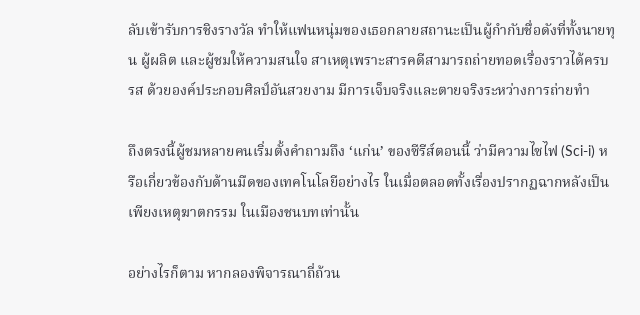ลับเข้ารับการชิงรางวัล ทำให้แฟนหนุ่มของเธอกลายสถานะเป็นผู้กำกับชื่อดังที่ทั้งนายทุน ผู้ผลิต และผู้ชมให้ความสนใจ สาเหตุเพราะสารคดีสามารถถ่ายทอดเรื่องราวได้ครบรส ด้วยองค์ประกอบศิลป์อันสวยงาม มีการเจ็บจริงและตายจริงระหว่างการถ่ายทำ

ถึงตรงนี้ผู้ชมหลายคนเริ่มตั้งคำถามถึง ‘แก่น’ ของซีรีส์ตอนนี้ ว่ามีความไซไฟ (Sci-i) หรือเกี่ยวข้องกับด้านมืดของเทคโนโลยีอย่างไร ในเมื่อตลอดทั้งเรื่องปรากฏฉากหลังเป็นเพียงเหตุฆาตกรรม ในเมืองชนบทเท่านั้น

อย่างไรก็ตาม หากลองพิจารณาถี่ถ้วน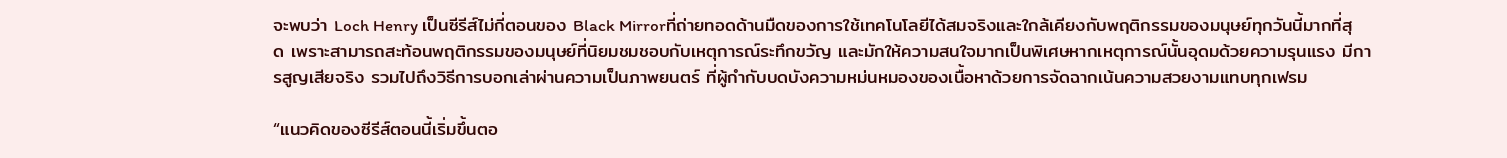จะพบว่า Loch Henry เป็นซีรีส์ไม่กี่ตอนของ Black Mirrorที่ถ่ายทอดด้านมืดของการใช้เทคโนโลยีได้สมจริงและใกล้เคียงกับพฤติกรรมของมนุษย์ทุกวันนี้มากที่สุด เพราะสามารถสะท้อนพฤติกรรมของมนุษย์ที่นิยมชมชอบกับเหตุการณ์ระทึกขวัญ และมักให้ความสนใจมากเป็นพิเศษหากเหตุการณ์นั้นอุดมด้วยความรุนแรง มีการสูญเสียจริง รวมไปถึงวิธีการบอกเล่าผ่านความเป็นภาพยนตร์ ที่ผู้กำกับบดบังความหม่นหมองของเนื้อหาด้วยการจัดฉากเน้นความสวยงามแทบทุกเฟรม

“แนวคิดของซีรีส์ตอนนี้เริ่มขึ้นตอ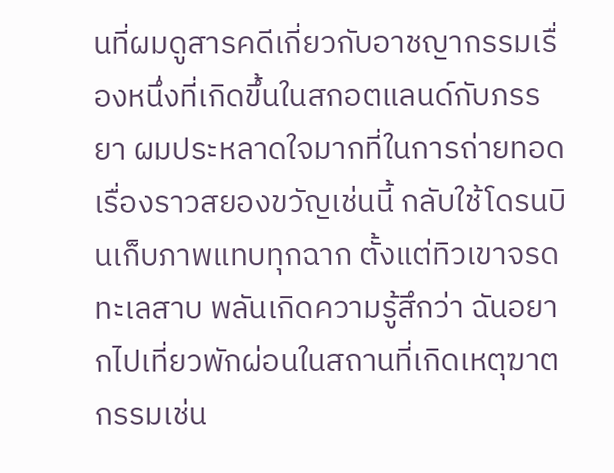นที่ผมดูสารคดีเกี่ยวกับอาชญากรรมเรื่องหนึ่งที่เกิดขึ้นในสกอตแลนด์กับภรรยา ผมประหลาดใจมากที่ในการถ่ายทอดเรื่องราวสยองขวัญเช่นนี้ กลับใช้โดรนบินเก็บภาพแทบทุกฉาก ตั้งแต่ทิวเขาจรดทะเลสาบ พลันเกิดความรู้สึกว่า ฉันอยากไปเที่ยวพักผ่อนในสถานที่เกิดเหตุฆาตกรรมเช่น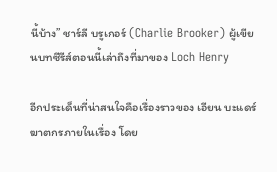นี้บ้าง” ชาร์ลี บรูเกอร์ (Charlie Brooker) ผู้เขียนบทซีรีส์ตอนนี้เล่าถึงที่มาของ Loch Henry

อีกประเด็นที่น่าสนใจคือเรื่องราวของ เอียน บะแดร์ ฆาตกรภายในเรื่อง โดย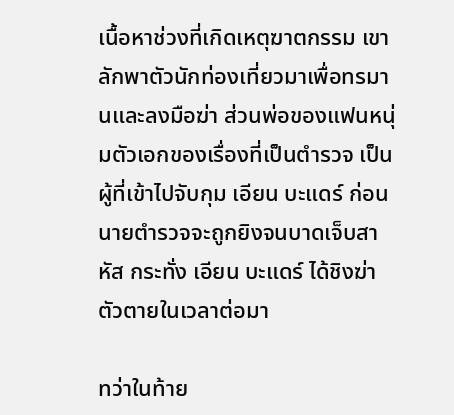เนื้อหาช่วงที่เกิดเหตุฆาตกรรม เขาลักพาตัวนักท่องเที่ยวมาเพื่อทรมานและลงมือฆ่า ส่วนพ่อของแฟนหนุ่มตัวเอกของเรื่องที่เป็นตำรวจ เป็นผู้ที่เข้าไปจับกุม เอียน บะแดร์ ก่อนนายตำรวจจะถูกยิงจนบาดเจ็บสาหัส กระทั่ง เอียน บะแดร์ ได้ชิงฆ่าตัวตายในเวลาต่อมา

ทว่าในท้าย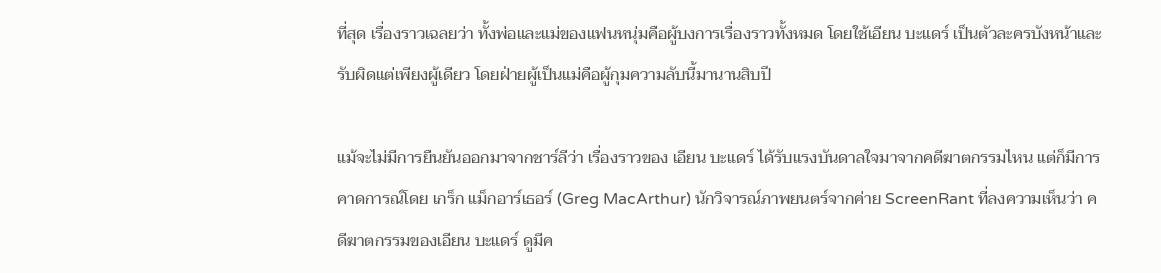ที่สุด เรื่องราวเฉลยว่า ทั้งพ่อและแม่ของแฟนหนุ่มคือผู้บงการเรื่องราวทั้งหมด โดยใช้เอียน บะแดร์ เป็นตัวละครบังหน้าและรับผิดแต่เพียงผู้เดียว โดยฝ่ายผู้เป็นแม่คือผู้กุมความลับนี้มานานสิบปี

แม้จะไม่มีการยืนยันออกมาจากชาร์ลีว่า เรื่องราวของ เอียน บะแดร์ ได้รับแรงบันดาลใจมาจากคดีฆาตกรรมไหน แต่ก็มีการคาดการณ์โดย เกร็ก แม็กอาร์เธอร์ (Greg MacArthur) นักวิจารณ์ภาพยนตร์จากค่าย ScreenRant ที่ลงความเห็นว่า คดีฆาตกรรมของเอียน บะแดร์ ดูมีค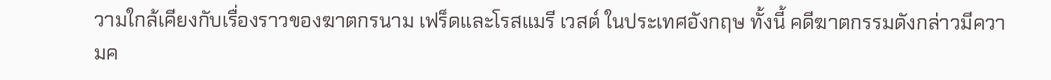วามใกล้เคียงกับเรื่องราวของฆาตกรนาม เฟร็ดและโรสแมรี เวสต์ ในประเทศอังกฤษ ทั้งนี้ คดีฆาตกรรมดังกล่าวมีความค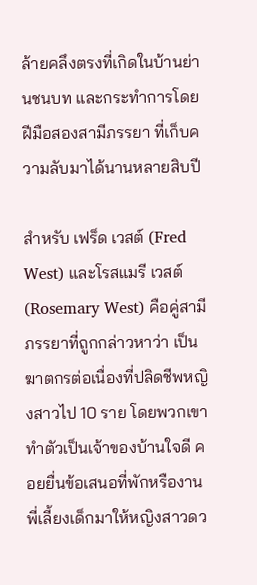ล้ายคลึงตรงที่เกิดในบ้านย่านชนบท และกระทำการโดยฝีมือสองสามีภรรยา ที่เก็บความลับมาได้นานหลายสิบปี

สำหรับ เฟร็ด เวสต์ (Fred West) และโรสแมรี เวสต์ (Rosemary West) คือคู่สามีภรรยาที่ถูกกล่าวหาว่า เป็นฆาตกรต่อเนื่องที่ปลิดชีพหญิงสาวไป 10 ราย โดยพวกเขาทำตัวเป็นเจ้าของบ้านใจดี คอยยื่นข้อเสนอที่พักหรืองานพี่เลี้ยงเด็กมาให้หญิงสาวดว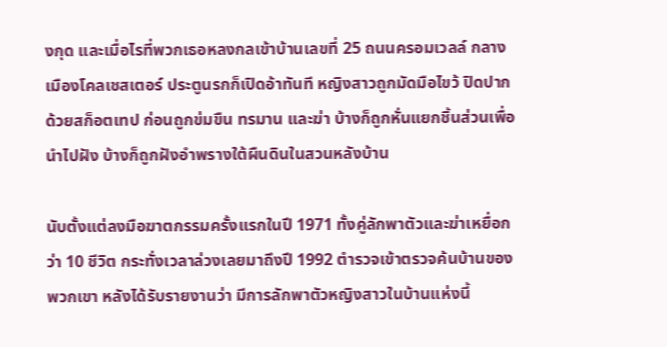งกุด และเมื่อไรที่พวกเธอหลงกลเข้าบ้านเลขที่ 25 ถนนครอมเวลล์ กลางเมืองโคลเชสเตอร์ ประตูนรกก็เปิดอ้าทันที หญิงสาวถูกมัดมือไขว้ ปิดปากด้วยสก็อตเทป ก่อนถูกข่มขืน ทรมาน และฆ่า บ้างก็ถูกหั่นแยกชิ้นส่วนเพื่อนำไปฝัง บ้างก็ถูกฝังอำพรางใต้ผืนดินในสวนหลังบ้าน

นับตั้งแต่ลงมือฆาตกรรมครั้งแรกในปี 1971 ทั้งคู่ลักพาตัวและฆ่าเหยื่อกว่า 10 ชีวิต กระทั่งเวลาล่วงเลยมาถึงปี 1992 ตำรวจเข้าตรวจค้นบ้านของพวกเขา หลังได้รับรายงานว่า มีการลักพาตัวหญิงสาวในบ้านแห่งนี้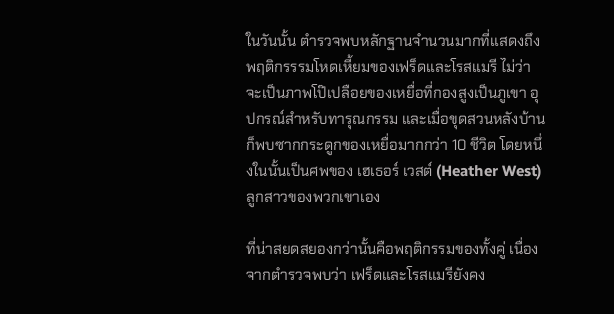ในวันนั้น ตำรวจพบหลักฐานจำนวนมากที่แสดงถึงพฤติกรรรมโหดเหี้ยมของเฟร็ดและโรสแมรี ไม่ว่าจะเป็นภาพโป๊เปลือยของเหยื่อที่กองสูงเป็นภูเขา อุปกรณ์สำหรับทารุณกรรม และเมื่อขุดสวนหลังบ้านก็พบซากกระดูกของเหยื่อมากกว่า 10 ชีวิต โดยหนึ่งในนั้นเป็นศพของ เฮเธอร์ เวสต์ (Heather West) ลูกสาวของพวกเขาเอง

ที่น่าสยดสยองกว่านั้นคือพฤติกรรมของทั้งคู่ เนื่องจากตำรวจพบว่า เฟร็ดและโรสแมรียังคง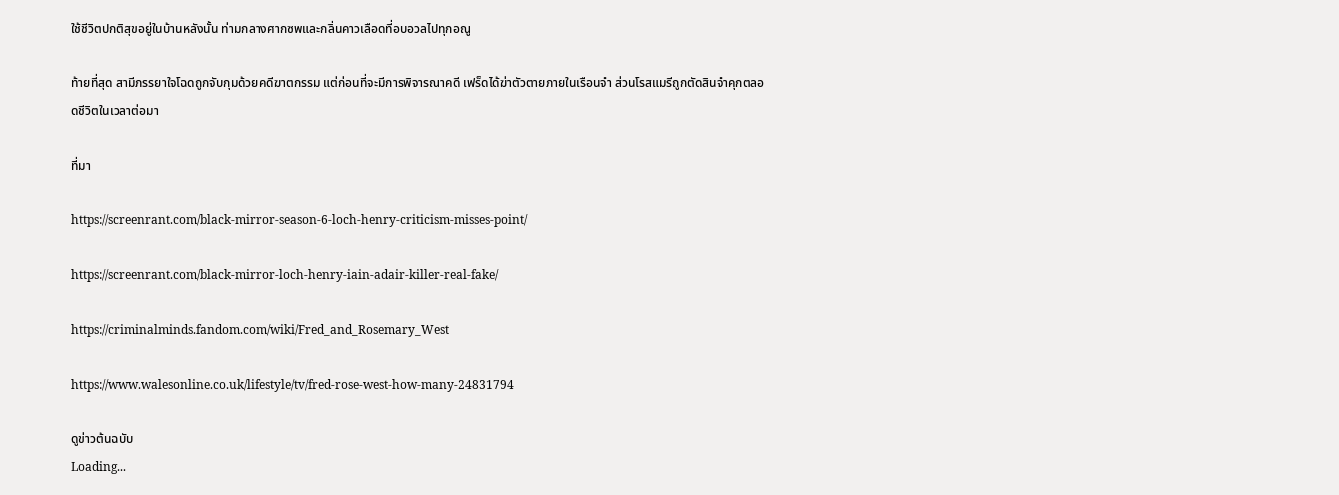ใช้ชีวิตปกติสุขอยู่ในบ้านหลังนั้น ท่ามกลางศากซพและกลิ่นคาวเลือดที่อบอวลไปทุกอณู

ท้ายที่สุด สามีภรรยาใจโฉดถูกจับกุมด้วยคดีฆาตกรรม แต่ก่อนที่จะมีการพิจารณาคดี เฟร็ดได้ฆ่าตัวตายภายในเรือนจำ ส่วนโรสแมรีถูกตัดสินจำคุกตลอดชีวิตในเวลาต่อมา

ที่มา

https://screenrant.com/black-mirror-season-6-loch-henry-criticism-misses-point/

https://screenrant.com/black-mirror-loch-henry-iain-adair-killer-real-fake/

https://criminalminds.fandom.com/wiki/Fred_and_Rosemary_West

https://www.walesonline.co.uk/lifestyle/tv/fred-rose-west-how-many-24831794

ดูข่าวต้นฉบับ
Loading...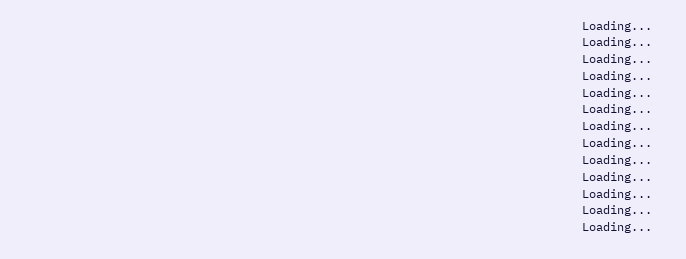Loading...
Loading...
Loading...
Loading...
Loading...
Loading...
Loading...
Loading...
Loading...
Loading...
Loading...
Loading...
Loading...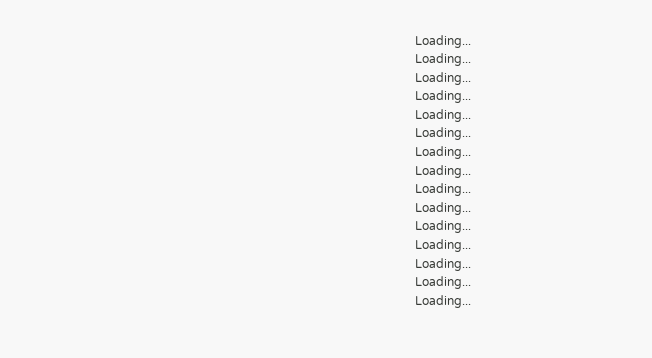Loading...
Loading...
Loading...
Loading...
Loading...
Loading...
Loading...
Loading...
Loading...
Loading...
Loading...
Loading...
Loading...
Loading...
Loading...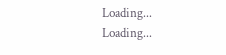Loading...
Loading...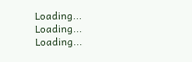Loading...
Loading...
Loading...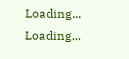Loading...
Loading...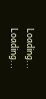Loading...
Loading...